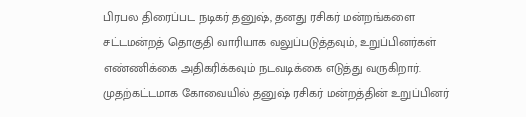பிரபல திரைப்பட நடிகர் தனுஷ், தனது ரசிகர் மன்றங்களை சட்டமன்றத் தொகுதி வாரியாக வலுப்படுத்தவும், உறுப்பினர்கள் எண்ணிக்கை அதிகரிக்கவும் நடவடிக்கை எடுத்து வருகிறார். முதற்கட்டமாக கோவையில் தனுஷ் ரசிகர் மன்றத்தின் உறுப்பினர்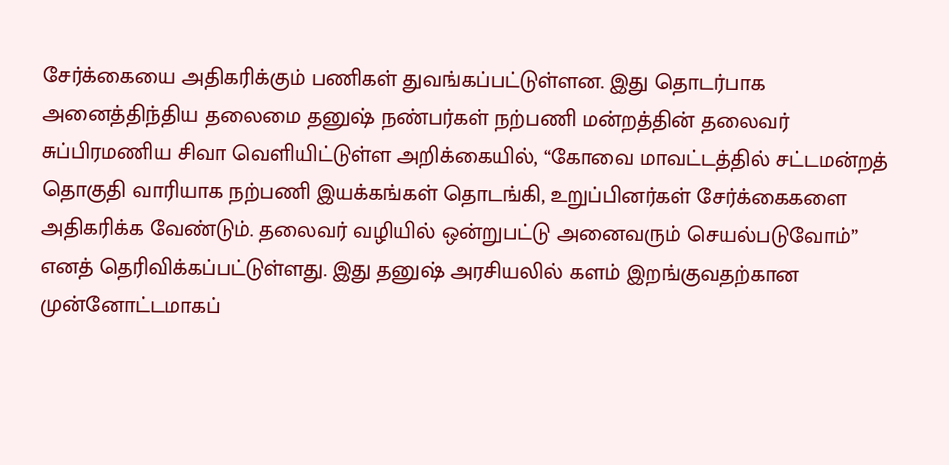சேர்க்கையை அதிகரிக்கும் பணிகள் துவங்கப்பட்டுள்ளன. இது தொடர்பாக அனைத்திந்திய தலைமை தனுஷ் நண்பர்கள் நற்பணி மன்றத்தின் தலைவர் சுப்பிரமணிய சிவா வெளியிட்டுள்ள அறிக்கையில், “கோவை மாவட்டத்தில் சட்டமன்றத் தொகுதி வாரியாக நற்பணி இயக்கங்கள் தொடங்கி, உறுப்பினர்கள் சேர்க்கைகளை அதிகரிக்க வேண்டும். தலைவர் வழியில் ஒன்றுபட்டு அனைவரும் செயல்படுவோம்” எனத் தெரிவிக்கப்பட்டுள்ளது. இது தனுஷ் அரசியலில் களம் இறங்குவதற்கான முன்னோட்டமாகப்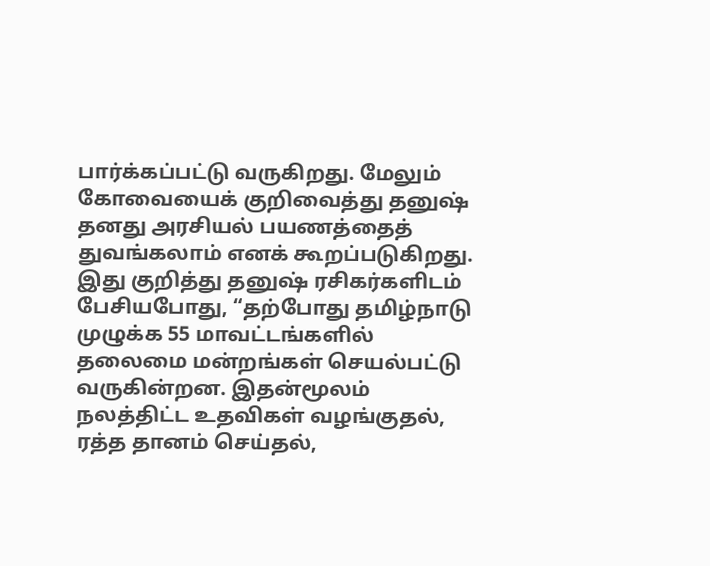பார்க்கப்பட்டு வருகிறது. மேலும் கோவையைக் குறிவைத்து தனுஷ் தனது அரசியல் பயணத்தைத் துவங்கலாம் எனக் கூறப்படுகிறது. இது குறித்து தனுஷ் ரசிகர்களிடம் பேசியபோது, “தற்போது தமிழ்நாடு முழுக்க 55 மாவட்டங்களில் தலைமை மன்றங்கள் செயல்பட்டு வருகின்றன. இதன்மூலம் நலத்திட்ட உதவிகள் வழங்குதல், ரத்த தானம் செய்தல்,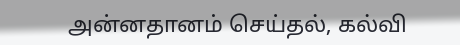அன்னதானம் செய்தல், கல்வி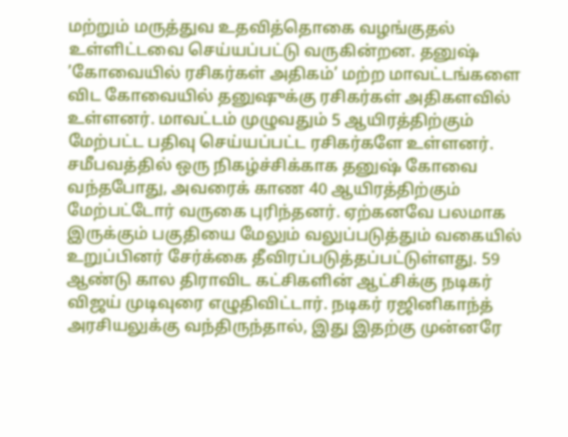மற்றும் மருத்துவ உதவித்தொகை வழங்குதல் உள்ளிட்டவை செய்யப்பட்டு வருகின்றன. தனுஷ் ’கோவையில் ரசிகர்கள் அதிகம்’ மற்ற மாவட்டங்களை விட கோவையில் தனுஷுக்கு ரசிகர்கள் அதிகளவில் உள்ளனர். மாவட்டம் முழுவதும் 5 ஆயிரத்திற்கும் மேற்பட்ட பதிவு செய்யப்பட்ட ரசிகர்களே உள்ளனர். சமீபவத்தில் ஒரு நிகழ்ச்சிக்காக தனுஷ் கோவை வந்தபோது, அவரைக் காண 40 ஆயிரத்திற்கும் மேற்பட்டோர் வருகை புரிந்தனர். ஏற்கனவே பலமாக இருக்கும் பகுதியை மேலும் வலுப்படுத்தும் வகையில் உறுப்பினர் சேர்க்கை தீவிரப்படுத்தப்பட்டுள்ளது. 59 ஆண்டு கால திராவிட கட்சிகளின் ஆட்சிக்கு நடிகர் விஜய் முடிவுரை எழுதிவிட்டார். நடிகர் ரஜினிகாந்த் அரசியலுக்கு வந்திருந்தால், இது இதற்கு முன்னரே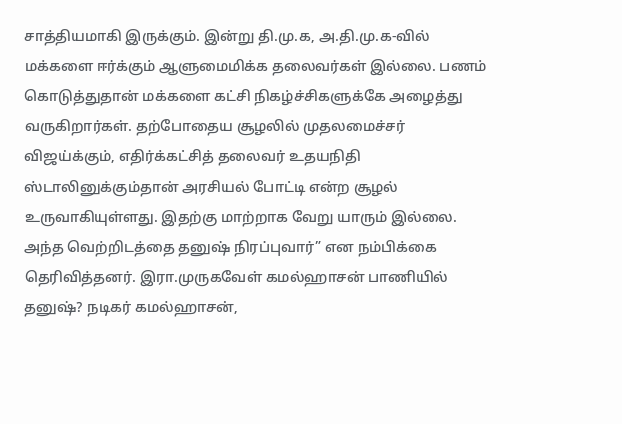சாத்தியமாகி இருக்கும். இன்று தி.மு.க, அ.தி.மு.க-வில் மக்களை ஈர்க்கும் ஆளுமைமிக்க தலைவர்கள் இல்லை. பணம் கொடுத்துதான் மக்களை கட்சி நிகழ்ச்சிகளுக்கே அழைத்து வருகிறார்கள். தற்போதைய சூழலில் முதலமைச்சர் விஜய்க்கும், எதிர்க்கட்சித் தலைவர் உதயநிதி ஸ்டாலினுக்கும்தான் அரசியல் போட்டி என்ற சூழல் உருவாகியுள்ளது. இதற்கு மாற்றாக வேறு யாரும் இல்லை. அந்த வெற்றிடத்தை தனுஷ் நிரப்புவார்” என நம்பிக்கை தெரிவித்தனர். இரா.முருகவேள் கமல்ஹாசன் பாணியில் தனுஷ்? நடிகர் கமல்ஹாசன்,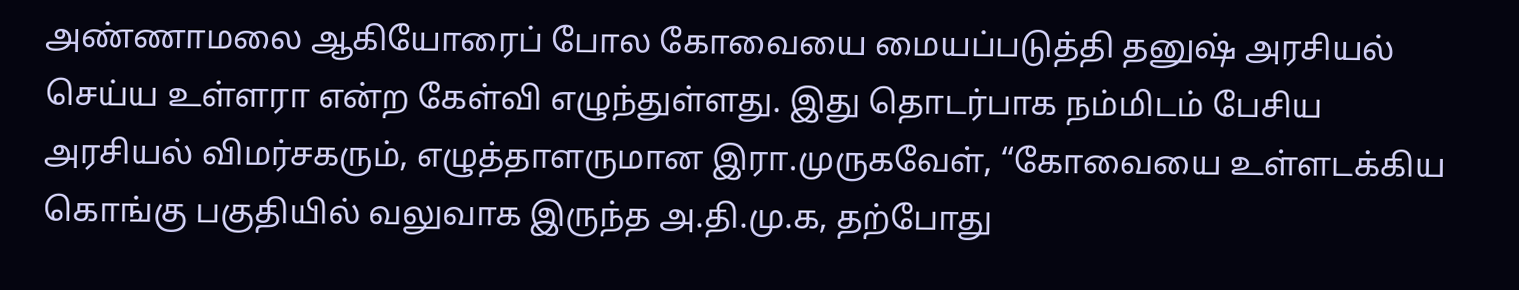அண்ணாமலை ஆகியோரைப் போல கோவையை மையப்படுத்தி தனுஷ் அரசியல் செய்ய உள்ளரா என்ற கேள்வி எழுந்துள்ளது. இது தொடர்பாக நம்மிடம் பேசிய அரசியல் விமர்சகரும், எழுத்தாளருமான இரா.முருகவேள், “கோவையை உள்ளடக்கிய கொங்கு பகுதியில் வலுவாக இருந்த அ.தி.மு.க, தற்போது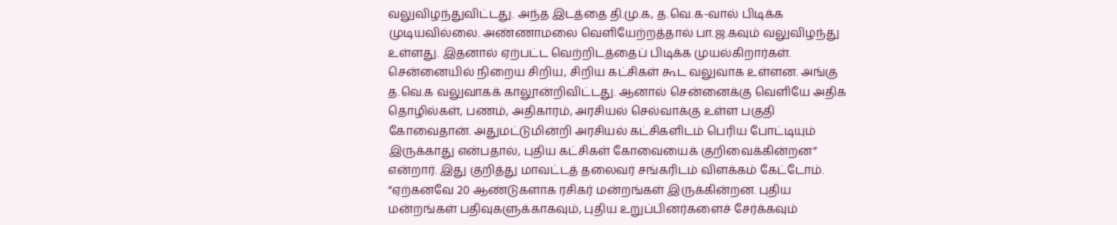வலுவிழந்துவிட்டது. அந்த இடத்தை தி.மு.க, த.வெ.க-வால் பிடிக்க முடியவில்லை. அண்ணாமலை வெளியேற்றத்தால் பா.ஜ.கவும் வலுவிழந்து உள்ளது. இதனால் ஏற்பட்ட வெற்றிடத்தைப் பிடிக்க முயல்கிறார்கள். சென்னையில் நிறைய சிறிய, சிறிய கட்சிகள் கூட வலுவாக உள்ளன. அங்கு த.வெ.க வலுவாகக் காலூன்றிவிட்டது. ஆனால் சென்னைக்கு வெளியே அதிக தொழில்கள், பணம், அதிகாரம், அரசியல் செல்வாக்கு உள்ள பகுதி கோவைதான். அதுமட்டுமின்றி அரசியல் கட்சிகளிடம் பெரிய போட்டியும் இருக்காது என்பதால், புதிய கட்சிகள் கோவையைக் குறிவைக்கின்றன” என்றார். இது குறித்து மாவட்டத் தலைவர் சங்கரிடம் விளக்கம் கேட்டோம். “ஏற்கனவே 20 ஆண்டுகளாக ரசிகர் மன்றங்கள் இருக்கின்றன. புதிய மன்றங்கள் பதிவுகளுக்காகவும், புதிய உறுப்பினர்களைச் சேர்க்கவும்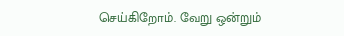செய்கிறோம். வேறு ஒன்றும்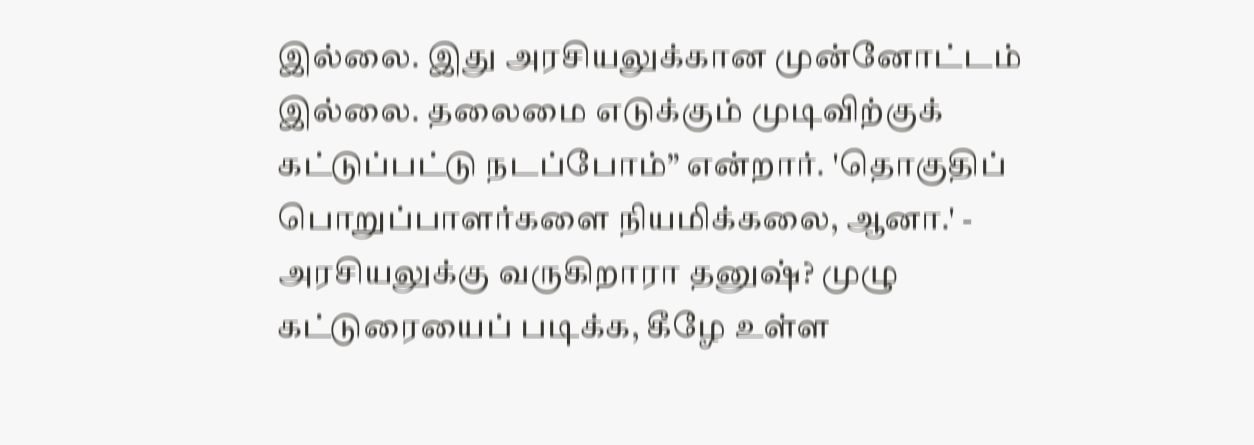இல்லை. இது அரசியலுக்கான முன்னோட்டம் இல்லை. தலைமை எடுக்கும் முடிவிற்குக் கட்டுப்பட்டு நடப்போம்” என்றார். 'தொகுதிப் பொறுப்பாளர்களை நியமிக்கலை, ஆனா.' - அரசியலுக்கு வருகிறாரா தனுஷ்? முழு கட்டுரையைப் படிக்க, கீழே உள்ள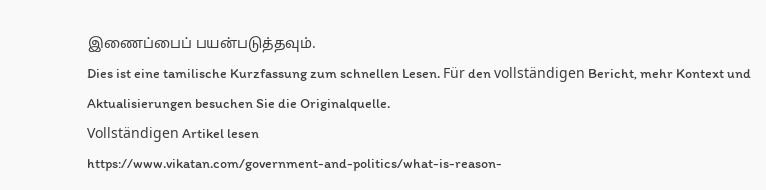இணைப்பைப் பயன்படுத்தவும்.
Dies ist eine tamilische Kurzfassung zum schnellen Lesen. Für den vollständigen Bericht, mehr Kontext und Aktualisierungen besuchen Sie die Originalquelle.
Vollständigen Artikel lesen
https://www.vikatan.com/government-and-politics/what-is-reason-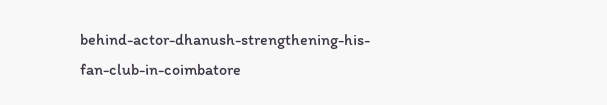behind-actor-dhanush-strengthening-his-fan-club-in-coimbatore